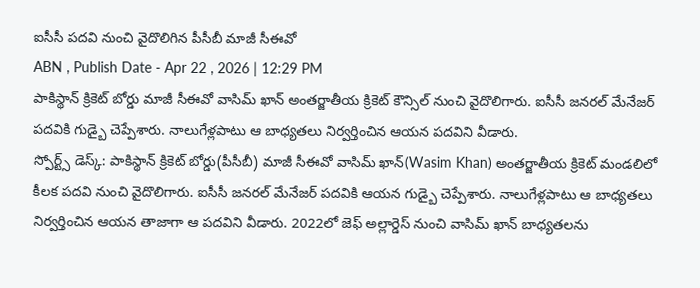ఐసీసీ పదవి నుంచి వైదొలిగిన పీసీబీ మాజీ సీఈవో
ABN , Publish Date - Apr 22 , 2026 | 12:29 PM
పాకిస్థాన్ క్రికెట్ బోర్డు మాజీ సీఈవో వాసిమ్ ఖాన్ అంతర్జాతీయ క్రికెట్ కౌన్సిల్ నుంచి వైదొలిగారు. ఐసీసీ జనరల్ మేనేజర్ పదవికి గుడ్బై చెప్పేశారు. నాలుగేళ్లపాటు ఆ బాధ్యతలు నిర్వర్తించిన ఆయన పదవిని వీడారు.
స్పోర్ట్స్ డెస్క్: పాకిస్థాన్ క్రికెట్ బోర్డు(పీసీబీ) మాజీ సీఈవో వాసిమ్ ఖాన్(Wasim Khan) అంతర్జాతీయ క్రికెట్ మండలిలో కీలక పదవి నుంచి వైదొలిగారు. ఐసీసీ జనరల్ మేనేజర్ పదవికి ఆయన గుడ్బై చెప్పేశారు. నాలుగేళ్లపాటు ఆ బాధ్యతలు నిర్వర్తించిన ఆయన తాజాగా ఆ పదవిని వీడారు. 2022లో జెఫ్ అల్లార్డెస్ నుంచి వాసిమ్ ఖాన్ బాధ్యతలను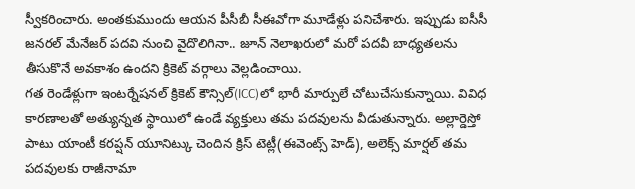స్వీకరించారు. అంతకుముందు ఆయన పీసీబీ సీఈవోగా మూడేళ్లు పనిచేశారు. ఇప్పుడు ఐసీసీ జనరల్ మేనేజర్ పదవి నుంచి వైదొలిగినా.. జూన్ నెలాఖరులో మరో పదవీ బాధ్యతలను తీసుకొనే అవకాశం ఉందని క్రికెట్ వర్గాలు వెల్లడించాయి.
గత రెండేళ్లుగా ఇంటర్నేషనల్ క్రికెట్ కౌన్సిల్(ICC)లో భారీ మార్పులే చోటుచేసుకున్నాయి. వివిధ కారణాలతో అత్యున్నత స్థాయిలో ఉండే వ్యక్తులు తమ పదవులను వీడుతున్నారు. అల్లార్డెస్తో పాటు యాంటీ కరప్షన్ యూనిట్కు చెందిన క్రిస్ టెట్లీ(ఈవెంట్స్ హెడ్), అలెక్స్ మార్షల్ తమ పదవులకు రాజీనామా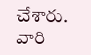చేశారు. వారి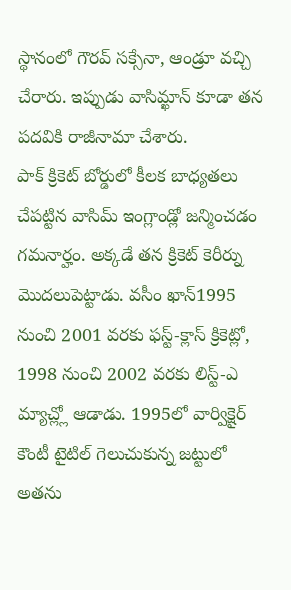స్థానంలో గౌరవ్ సక్సేనా, ఆండ్రూ వచ్చి చేరారు. ఇప్పుడు వాసిమ్ఖాన్ కూడా తన పదవికి రాజీనామా చేశారు.
పాక్ క్రికెట్ బోర్డులో కీలక బాధ్యతలు చేపట్టిన వాసిమ్ ఇంగ్లాండ్లో జన్మించడం గమనార్హం. అక్కడే తన క్రికెట్ కెరీర్ను మొదలుపెట్టాడు. వసీం ఖాన్1995 నుంచి 2001 వరకు ఫస్ట్-క్లాస్ క్రికెట్లో, 1998 నుంచి 2002 వరకు లిస్ట్-ఎ మ్యాచ్ల్లో ఆడాడు. 1995లో వార్విక్షైర్ కౌంటీ టైటిల్ గెలుచుకున్న జట్టులో అతను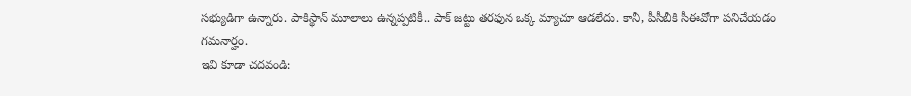సభ్యుడిగా ఉన్నారు. పాకిస్థాన్ మూలాలు ఉన్నప్పటికీ.. పాక్ జట్టు తరఫున ఒక్క మ్యాచూ ఆడలేదు. కానీ, పీసీబీకి సీఈవోగా పనిచేయడం గమనార్హం.
ఇవి కూడా చదవండి: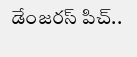డేంజరస్ పిచ్..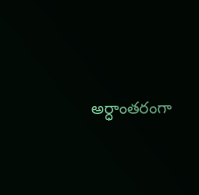అర్ధాంతరంగా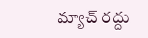మ్యాచ్ రద్దు